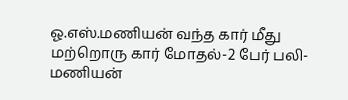ஓ.எஸ்.மணியன் வந்த கார் மீது மற்றொரு கார் மோதல்-2 பேர் பலி-மணியன்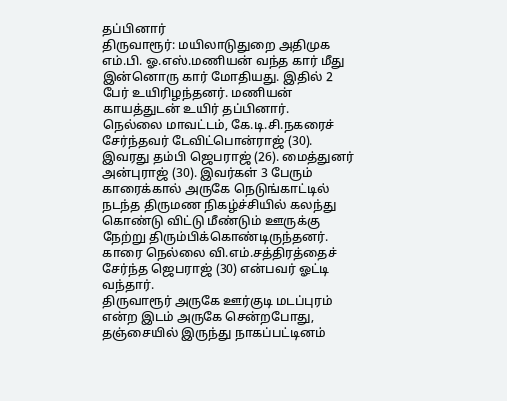தப்பினார்
திருவாரூர்: மயிலாடுதுறை அதிமுக எம்.பி. ஓ.எஸ்.மணியன் வந்த கார் மீது இன்னொரு கார் மோதியது. இதில் 2 பேர் உயிரிழந்தனர். மணியன் காயத்துடன் உயிர் தப்பினார்.
நெல்லை மாவட்டம், கே.டி.சி.நகரைச் சேர்ந்தவர் டேவிட்பொன்ராஜ் (30). இவரது தம்பி ஜெபராஜ் (26). மைத்துனர் அன்புராஜ் (30). இவர்கள் 3 பேரும் காரைக்கால் அருகே நெடுங்காட்டில் நடந்த திருமண நிகழ்ச்சியில் கலந்து கொண்டு விட்டு மீண்டும் ஊருக்கு நேற்று திரும்பிக்கொண்டிருந்தனர். காரை நெல்லை வி.எம்.சத்திரத்தைச் சேர்ந்த ஜெபராஜ் (30) என்பவர் ஓட்டி வந்தார்.
திருவாரூர் அருகே ஊர்குடி மடப்புரம் என்ற இடம் அருகே சென்றபோது, தஞ்சையில் இருந்து நாகப்பட்டினம்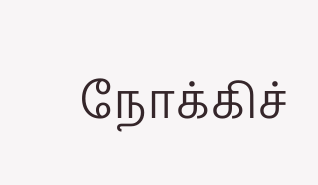நோக்கிச்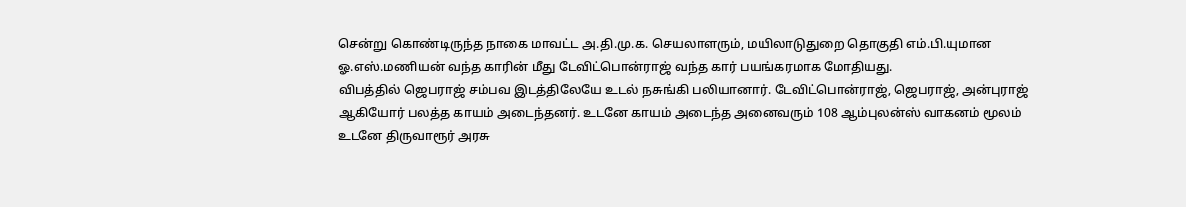சென்று கொண்டிருந்த நாகை மாவட்ட அ.தி.மு.க. செயலாளரும், மயிலாடுதுறை தொகுதி எம்.பி.யுமான ஓ.எஸ்.மணியன் வந்த காரின் மீது டேவிட்பொன்ராஜ் வந்த கார் பயங்கரமாக மோதியது.
விபத்தில் ஜெபராஜ் சம்பவ இடத்திலேயே உடல் நசுங்கி பலியானார். டேவிட்பொன்ராஜ், ஜெபராஜ், அன்புராஜ் ஆகியோர் பலத்த காயம் அடைந்தனர். உடனே காயம் அடைந்த அனைவரும் 108 ஆம்புலன்ஸ் வாகனம் மூலம் உடனே திருவாரூர் அரசு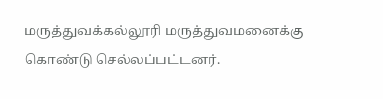மருத்துவக்கல்லூரி மருத்துவமனைக்கு கொண்டு செல்லப்பட்டனர்.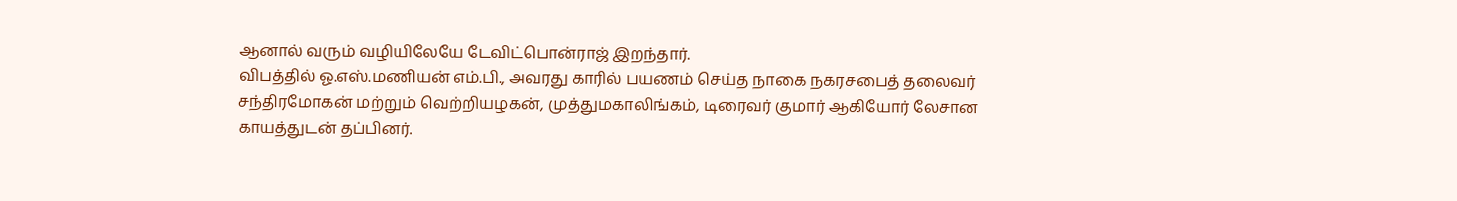ஆனால் வரும் வழியிலேயே டேவிட்பொன்ராஜ் இறந்தார்.
விபத்தில் ஓ.எஸ்.மணியன் எம்.பி., அவரது காரில் பயணம் செய்த நாகை நகரசபைத் தலைவர் சந்திரமோகன் மற்றும் வெற்றியழகன், முத்துமகாலிங்கம், டிரைவர் குமார் ஆகியோர் லேசான காயத்துடன் தப்பினர்.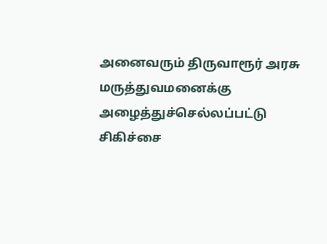அனைவரும் திருவாரூர் அரசு மருத்துவமனைக்கு அழைத்துச்செல்லப்பட்டு சிகிச்சை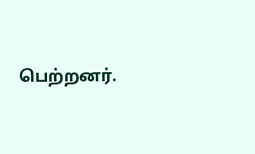பெற்றனர்.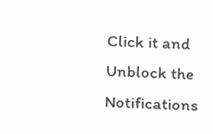Click it and Unblock the Notifications